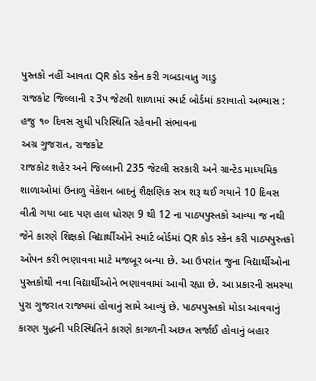પુસ્તકો નહીં આવતા QR કોડ સ્કેન કરી ગબડાવાતુ ગાડુ
રાજકોટ જિલ્લાની ૨3પ જેટલી શાળામાં સ્માર્ટ બોર્ડમાં કરાવાતો અભ્યાસ : હજુ ૧૦ દિવસ સુધી પરિસ્થિતિ રહેવાની સંભાવના
અગ્ર ગુજરાત, રાજકોટ
રાજકોટ શહેર અને જિલ્લાની 235 જેટલી સરકારી અને ગ્રાન્ટેડ માધ્યમિક શાળાઓમાં ઉનાળુ વેકેશન બાદનું શૈક્ષણિક સત્ર શરૂ થઈ ગયાને 10 દિવસ વીતી ગયા બાદ પણ હાલ ધોરણ 9 થી 12 ના પાઠ્યપુસ્તકો આવ્યા જ નથી જેને કારણે શિક્ષકો વિદ્યાર્થીઓને સ્માર્ટ બોર્ડમાં QR કોડ સ્કેન કરી પાઠ્યપુસ્તકો ઓપન કરી ભણાવવા માટે મજબૂર બન્યા છે. આ ઉપરાંત જુના વિદ્યાર્થીઓના પુસ્તકોથી નવા વિદ્યાર્થીઓને ભણાવવામાં આવી રહ્યા છે. આ પ્રકારની સમસ્યા પુરા ગુજરાત રાજ્યમાં હોવાનું સામે આવ્યું છે. પાઠ્યપુસ્તકો મોડા આવવાનું કારણ યુદ્ધની પરિસ્થિતિને કારણે કાગળની અછત સર્જાઈ હોવાનું બહાર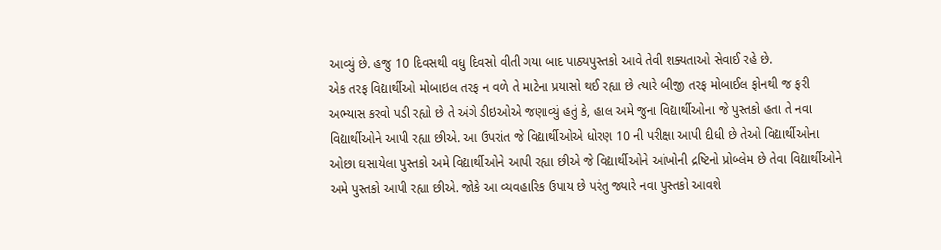આવ્યું છે. હજુ 10 દિવસથી વધુ દિવસો વીતી ગયા બાદ પાઠ્યપુસ્તકો આવે તેવી શક્યતાઓ સેવાઈ રહે છે.
એક તરફ વિદ્યાર્થીઓ મોબાઇલ તરફ ન વળે તે માટેના પ્રયાસો થઈ રહ્યા છે ત્યારે બીજી તરફ મોબાઈલ ફોનથી જ ફરી અભ્યાસ કરવો પડી રહ્યો છે તે અંગે ડીઇઓએ જણાવ્યું હતું કે, હાલ અમે જુના વિદ્યાર્થીઓના જે પુસ્તકો હતા તે નવા વિદ્યાર્થીઓને આપી રહ્યા છીએ. આ ઉપરાંત જે વિદ્યાર્થીઓએ ધોરણ 10 ની પરીક્ષા આપી દીધી છે તેઓ વિદ્યાર્થીઓના ઓછા ઘસાયેલા પુસ્તકો અમે વિદ્યાર્થીઓને આપી રહ્યા છીએ જે વિદ્યાર્થીઓને આંખોની દ્રષ્ટિનો પ્રોબ્લેમ છે તેવા વિદ્યાર્થીઓને અમે પુસ્તકો આપી રહ્યા છીએ. જોકે આ વ્યવહારિક ઉપાય છે પરંતુ જ્યારે નવા પુસ્તકો આવશે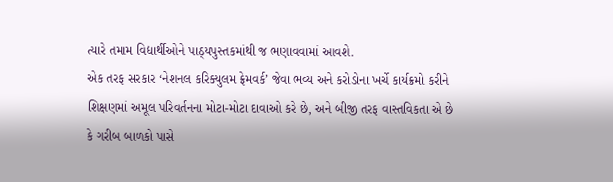ત્યારે તમામ વિદ્યાર્થીઓને પાઠ્યપુસ્તકમાંથી જ ભણાવવામાં આવશે.
એક તરફ સરકાર ‘નેશનલ કરિક્યુલમ ફ્રેમવર્ક’ જેવા ભવ્ય અને કરોડોના ખર્ચે કાર્યક્રમો કરીને શિક્ષણમાં અમૂલ પરિવર્તનના મોટા-મોટા દાવાઓ કરે છે, અને બીજી તરફ વાસ્તવિકતા એ છે કે ગરીબ બાળકો પાસે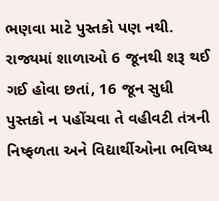ભણવા માટે પુસ્તકો પણ નથી. રાજ્યમાં શાળાઓ 6 જૂનથી શરૂ થઈ ગઈ હોવા છતાં, 16 જૂન સુધી પુસ્તકો ન પહોંચવા તે વહીવટી તંત્રની નિષ્ફળતા અને વિદ્યાર્થીઓના ભવિષ્ય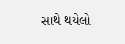સાથે થયેલો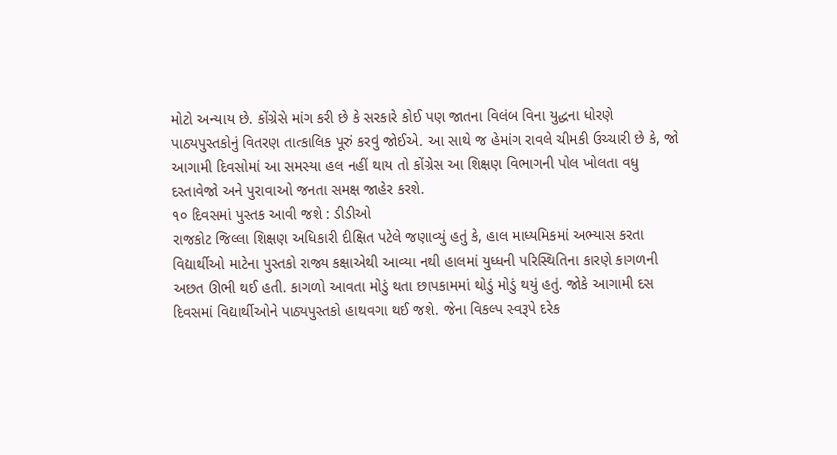મોટો અન્યાય છે. કોંગ્રેસે માંગ કરી છે કે સરકારે કોઈ પણ જાતના વિલંબ વિના યુદ્ધના ધોરણે પાઠ્યપુસ્તકોનું વિતરણ તાત્કાલિક પૂરું કરવું જોઈએ. આ સાથે જ હેમાંગ રાવલે ચીમકી ઉચ્ચારી છે કે, જો આગામી દિવસોમાં આ સમસ્યા હલ નહીં થાય તો કોંગ્રેસ આ શિક્ષણ વિભાગની પોલ ખોલતા વધુ દસ્તાવેજો અને પુરાવાઓ જનતા સમક્ષ જાહેર કરશે.
૧૦ દિવસમાં પુસ્તક આવી જશે : ડીડીઓ
રાજકોટ જિલ્લા શિક્ષણ અધિકારી દીક્ષિત પટેલે જણાવ્યું હતું કે, હાલ માધ્યમિકમાં અભ્યાસ કરતા વિદ્યાર્થીઓ માટેના પુસ્તકો રાજ્ય કક્ષાએથી આવ્યા નથી હાલમાં યુધ્ધની પરિસ્થિતિના કારણે કાગળની અછત ઊભી થઈ હતી. કાગળો આવતા મોડું થતા છાપકામમાં થોડું મોડું થયું હતું. જોકે આગામી દસ દિવસમાં વિદ્યાર્થીઓને પાઠ્યપુસ્તકો હાથવગા થઈ જશે. જેના વિકલ્પ સ્વરૂપે દરેક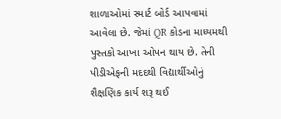શાળાઓમાં સ્માર્ટ બોર્ડ આપવામાં આવેલા છે. જેમાં QR કોડના માધ્યમથી પુસ્તકો આખા ઓપન થાય છે. તેની પીડીએફની મદદથી વિદ્યાર્થીઓનું શૈક્ષણિક કાર્ય શરૂ થઈ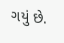ગયું છે.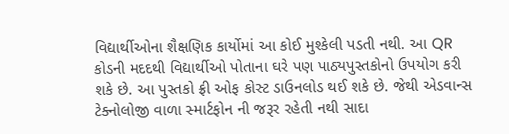વિદ્યાર્થીઓના શૈક્ષણિક કાર્યોમાં આ કોઈ મુશ્કેલી પડતી નથી. આ QR કોડની મદદથી વિદ્યાર્થીઓ પોતાના ઘરે પણ પાઠ્યપુસ્તકોનો ઉપયોગ કરી શકે છે. આ પુસ્તકો ફ્રી ઓફ કોસ્ટ ડાઉનલોડ થઈ શકે છે. જેથી એડવાન્સ ટેક્નોલોજી વાળા સ્માર્ટફોન ની જરૂર રહેતી નથી સાદા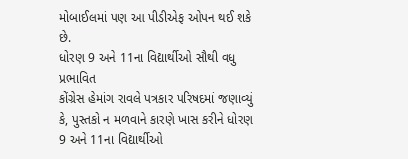મોબાઈલમાં પણ આ પીડીએફ ઓપન થઈ શકે છે.
ધોરણ 9 અને 11ના વિદ્યાર્થીઓ સૌથી વધુ પ્રભાવિત
કોંગ્રેસ હેમાંગ રાવલે પત્રકાર પરિષદમાં જણાવ્યું કે, પુસ્તકો ન મળવાને કારણે ખાસ કરીને ધોરણ 9 અને 11ના વિદ્યાર્થીઓ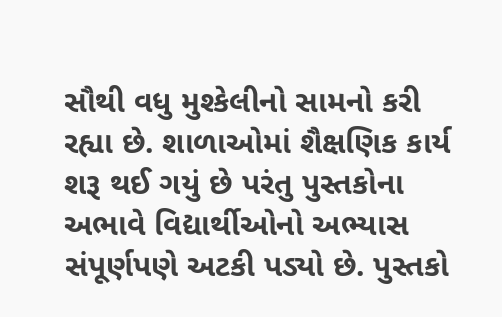સૌથી વધુ મુશ્કેલીનો સામનો કરી રહ્યા છે. શાળાઓમાં શૈક્ષણિક કાર્ય શરૂ થઈ ગયું છે પરંતુ પુસ્તકોના અભાવે વિદ્યાર્થીઓનો અભ્યાસ સંપૂર્ણપણે અટકી પડ્યો છે. પુસ્તકો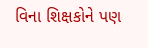વિના શિક્ષકોને પણ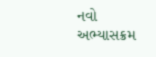નવો અભ્યાસક્રમ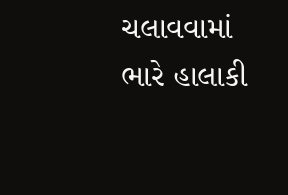ચલાવવામાં ભારે હાલાકી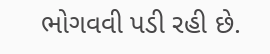ભોગવવી પડી રહી છે.